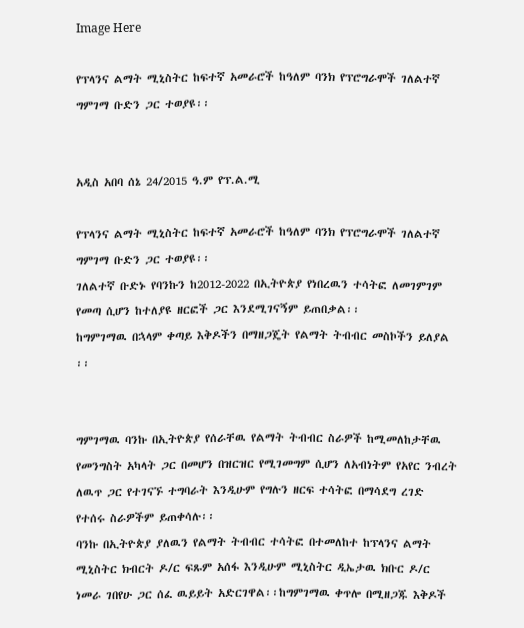Image Here

የፕላንና ልማት ሚኒስትር ከፍተኛ አመራሮች ከዓለም ባንክ የፕሮግራሞች ገለልተኛ ግምገማ ቡድን ጋር ተወያዩ፡፡


አዲስ አበባ ሰኔ 24/2015 ዓ.ም የፕ.ል.ሚ

የፕላንና ልማት ሚኒስትር ከፍተኛ አመራሮች ከዓለም ባንክ የፕሮግራሞች ገለልተኛ ግምገማ ቡድን ጋር ተወያዩ፡፡
ገለልተኛ ቡድኑ የባንኩን ከ2012-2022 በኢትዮጵያ የነበረዉን ተሳትፎ ለመገምገም የመጣ ሲሆን ከተለያዩ ዘርፎች ጋር እንደሚገናኝም ይጠበቃል፡፡
ከግምገማዉ በኋላም ቀጣይ እቅዶችን በማዘጋጄት የልማት ትብብር መስኮችን ይለያል ፡፡


ግምገማዉ ባንኩ በኢትዮጵያ የሰራቸዉ የልማት ትብብር ስራዎች ከሚመለከታቸዉ የመንግስት አካላት ጋር በመሆን በዝርዝር የሚገመግም ሲሆን ለአብነትም የአየር ንብረት ለዉጥ ጋር የተገናኙ ተግባራት እንዲሁም የግሉን ዘርፍ ተሳትፎ በማሳደግ ረገድ የተሰሩ ስራዎችም ይጠቀሳሉ፡፡
ባንኩ በኢትዮጵያ ያለዉን የልማት ትብብር ተሳትፎ በተመለከተ ከፕላንና ልማት ሚኒስትር ክብርት ዶ/ር ፍጹም አሰፋ እንዲሁም ሚኒስትር ዲኤታዉ ክቡር ዶ/ር ነመራ ገበየሁ ጋር ሰፈ ዉይይት አድርገዋል፡፡ከግምገማዉ ቀጥሎ በሚዘጋጁ እቅዶች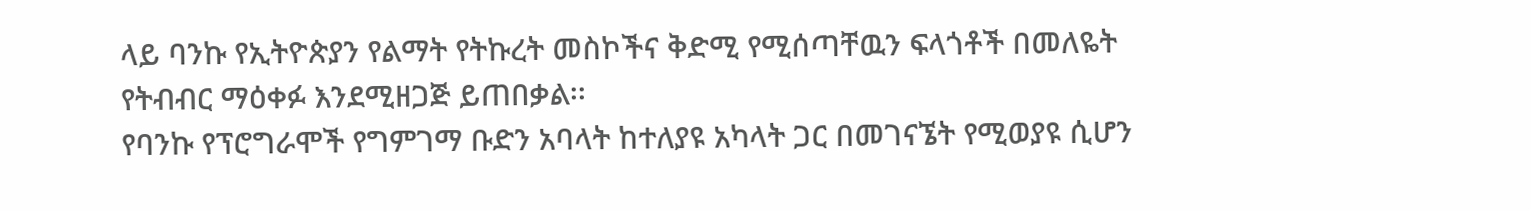ላይ ባንኩ የኢትዮጵያን የልማት የትኩረት መስኮችና ቅድሚ የሚሰጣቸዉን ፍላጎቶች በመለዬት የትብብር ማዕቀፉ እንደሚዘጋጅ ይጠበቃል፡፡
የባንኩ የፕሮግራሞች የግምገማ ቡድን አባላት ከተለያዩ አካላት ጋር በመገናኜት የሚወያዩ ሲሆን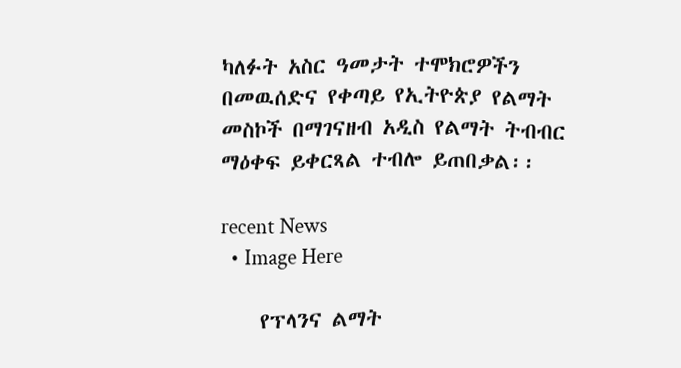ካለፉት አስር ዓመታት ተሞክሮዎችን በመዉሰድና የቀጣይ የኢትዮጵያ የልማት መስኮች በማገናዘብ አዲስ የልማት ትብብር ማዕቀፍ ይቀርጻል ተብሎ ይጠበቃል፡፡

recent News
  • Image Here

    የፕላንና ልማት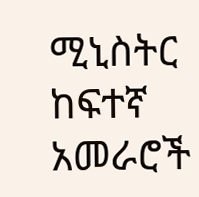ሚኒስትር ከፍተኛ አመራሮች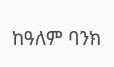ከዓለም ባንክ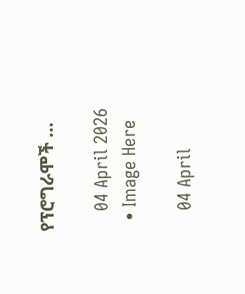የፕሮግራሞች …

    04 April 2026
  • Image Here

    04 April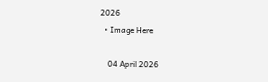2026
  • Image Here

    04 April 2026